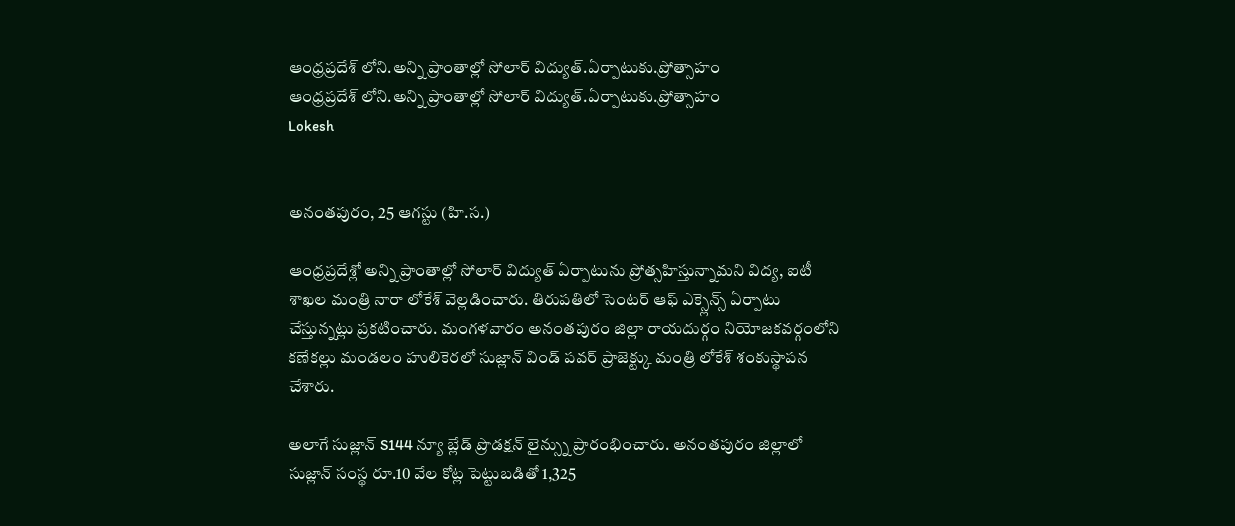ఆంధ్రప్రదేశ్ లోని.అన్ని ప్రాంతాల్లో సోలార్ విద్యుత్.ఏర్పాటుకు.ప్రోత్సాహం
ఆంధ్రప్రదేశ్ లోని.అన్ని ప్రాంతాల్లో సోలార్ విద్యుత్.ఏర్పాటుకు.ప్రోత్సాహం
Lokesh


అనంతపురం, 25 ఆగస్టు (హి.స.)

ఆంధ్రప్రదేశ్లో అన్ని ప్రాంతాల్లో సోలార్ విద్యుత్ ఏర్పాటును ప్రోత్సహిస్తున్నామని విద్య, ఐటీ శాఖల మంత్రి నారా లోకేశ్ వెల్లడించారు. తిరుపతిలో సెంటర్ ఆఫ్ ఎక్స్లెన్స్ ఏర్పాటు చేస్తున్నట్లు ప్రకటించారు. మంగళవారం అనంతపురం జిల్లా రాయదుర్గం నియోజకవర్గంలోని కణేకల్లు మండలం హులికెరలో సుజ్లాన్ విండ్ పవర్ ప్రాజెక్ట్కు మంత్రి లోకేశ్ శంకుస్థాపన చేశారు.

అలాగే సుజ్లాన్ S144 న్యూ బ్లేడ్ ప్రొడక్షన్ లైన్స్ను ప్రారంభించారు. అనంతపురం జిల్లాలో సుజ్లాన్ సంస్థ రూ.10 వేల కోట్ల పెట్టుబడితో 1,325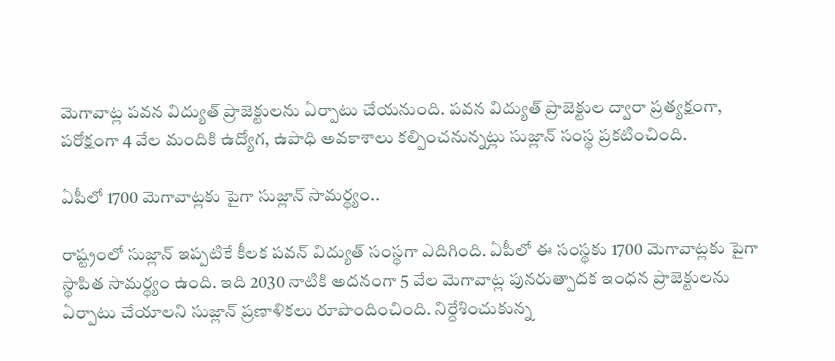మెగావాట్ల పవన విద్యుత్ ప్రాజెక్టులను ఏర్పాటు చేయనుంది. పవన విద్యుత్ ప్రాజెక్టుల ద్వారా ప్రత్యక్షంగా, పరోక్షంగా 4 వేల మందికి ఉద్యోగ, ఉపాధి అవకాశాలు కల్పించనున్నట్లు సుజ్లాన్ సంస్థ ప్రకటించింది.

ఏపీలో 1700 మెగావాట్లకు పైగా సుజ్లాన్ సామర్థ్యం..

రాష్ట్రంలో సుజ్లాన్ ఇప్పటికే కీలక పవన్ విద్యుత్ సంస్థగా ఎదిగింది. ఏపీలో ఈ సంస్థకు 1700 మెగావాట్లకు పైగా స్థాపిత సామర్థ్యం ఉంది. ఇది 2030 నాటికి అదనంగా 5 వేల మెగావాట్ల పునరుత్పాదక ఇంధన ప్రాజెక్టులను ఏర్పాటు చేయాలని సుజ్లాన్ ప్రణాళికలు రూపొందించింది. నిర్దేశించుకున్న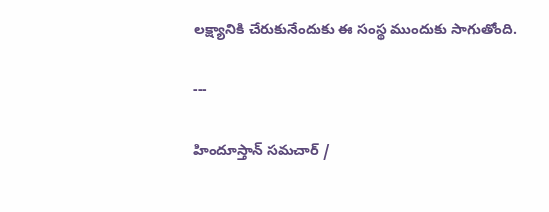లక్ష్యానికి చేరుకునేందుకు ఈ సంస్థ ముందుకు సాగుతోంది.

---

హిందూస్తాన్ సమచార్ /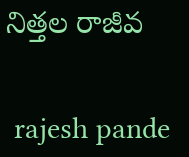నిత్తల రాజీవ


 rajesh pande